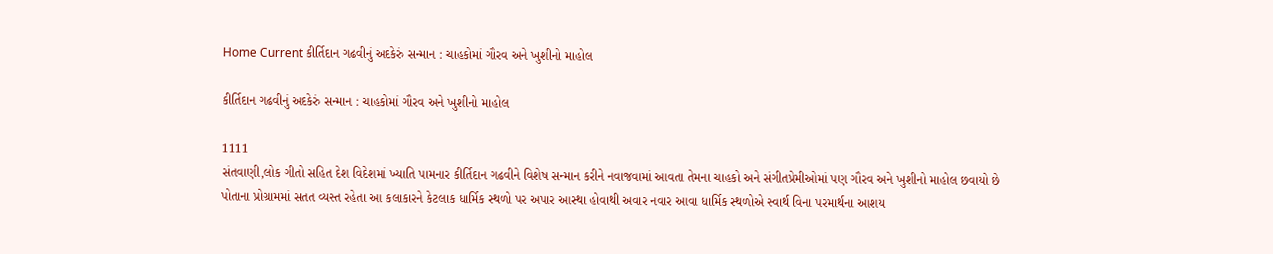Home Current કીર્તિદાન ગઢવીનું અદકેરું સન્માન : ચાહકોમાં ગૌરવ અને ખુશીનો માહોલ

કીર્તિદાન ગઢવીનું અદકેરું સન્માન : ચાહકોમાં ગૌરવ અને ખુશીનો માહોલ

1111
સંતવાણી,લોક ગીતો સહિત દેશ વિદેશમાં ખ્યાતિ પામનાર કીર્તિદાન ગઢવીને વિશેષ સન્માન કરીને નવાજવામાં આવતા તેમના ચાહકો અને સંગીતપ્રેમીઓમાં પણ ગૌરવ અને ખુશીનો માહોલ છવાયો છે
પોતાના પ્રોગ્રામમાં સતત વ્યસ્ત રહેતા આ કલાકારને કેટલાક ધાર્મિક સ્થળો પર અપાર આસ્થા હોવાથી અવાર નવાર આવા ધાર્મિક સ્થળોએ સ્વાર્થ વિના પરમાર્થના આશય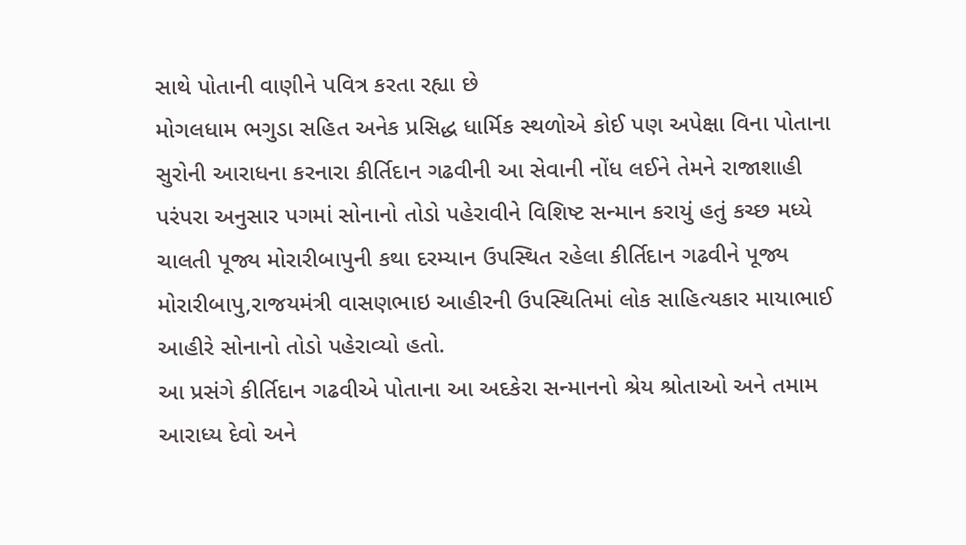સાથે પોતાની વાણીને પવિત્ર કરતા રહ્યા છે
મોગલધામ ભગુડા સહિત અનેક પ્રસિદ્ધ ધાર્મિક સ્થળોએ કોઈ પણ અપેક્ષા વિના પોતાના સુરોની આરાધના કરનારા કીર્તિદાન ગઢવીની આ સેવાની નોંધ લઈને તેમને રાજાશાહી પરંપરા અનુસાર પગમાં સોનાનો તોડો પહેરાવીને વિશિષ્ટ સન્માન કરાયું હતું કચ્છ મધ્યે ચાલતી પૂજ્ય મોરારીબાપુની કથા દરમ્યાન ઉપસ્થિત રહેલા કીર્તિદાન ગઢવીને પૂજ્ય મોરારીબાપુ,રાજયમંત્રી વાસણભાઇ આહીરની ઉપસ્થિતિમાં લોક સાહિત્યકાર માયાભાઈ આહીરે સોનાનો તોડો પહેરાવ્યો હતો.
આ પ્રસંગે કીર્તિદાન ગઢવીએ પોતાના આ અદકેરા સન્માનનો શ્રેય શ્રોતાઓ અને તમામ આરાધ્ય દેવો અને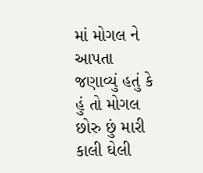માં મોગલ ને આપતા જણાવ્યું હતું કે હું તો મોગલ છોરુ છું મારી કાલી ઘેલી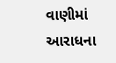વાણીમાં આરાધના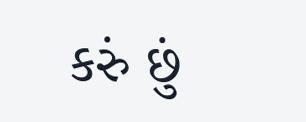કરું છું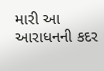મારી આ આરાધનની કદર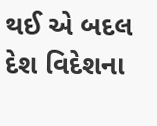થઈ એ બદલ દેશ વિદેશના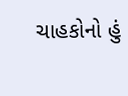ચાહકોનો હું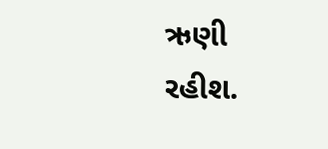ઋણી રહીશ.